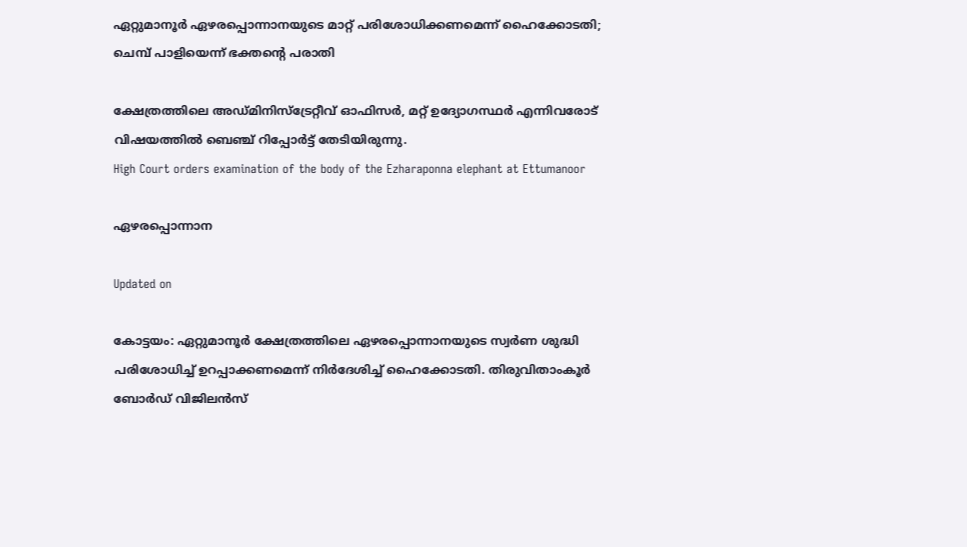ഏറ്റുമാനൂർ ഏഴരപ്പൊന്നാനയുടെ മാറ്റ് പരിശോധിക്കണമെന്ന് ഹൈക്കോടതി; ചെമ്പ് പാളിയെന്ന് ഭക്തന്‍റെ പരാതി

ക്ഷേത്രത്തിലെ അഡ്മിനിസ്ട്രേറ്റീവ് ഓഫിസർ, മറ്റ് ഉദ്യോഗസ്ഥർ എന്നിവരോട് വിഷയത്തിൽ ബെഞ്ച് റിപ്പോർട്ട് തേടിയിരുന്നു.
High Court orders examination of the body of the Ezharaponna elephant at Ettumanoor

ഏഴരപ്പൊന്നാന

Updated on

കോട്ടയം: ഏറ്റുമാനൂർ ക്ഷേത്രത്തിലെ ഏഴരപ്പൊന്നാനയുടെ സ്വർണ ശുദ്ധി പരിശോധിച്ച് ഉറപ്പാക്കണമെന്ന് നിർദേശിച്ച് ഹൈക്കോടതി. തിരുവിതാംകൂർ ബോർഡ് വിജിലൻസ്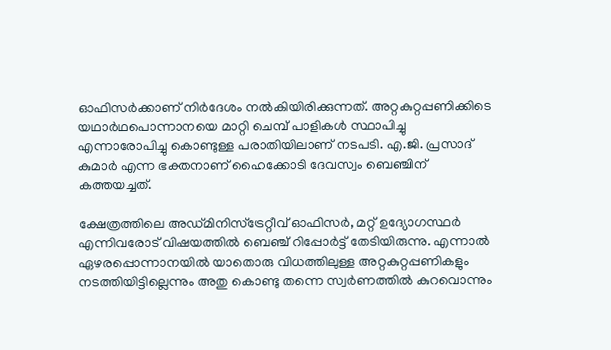ഓഫിസർക്കാണ് നിർദേശം നൽകിയിരിക്കുന്നത്. അറ്റകുറ്റപ്പണിക്കിടെ യഥാർഥപൊന്നാനയെ മാറ്റി ചെമ്പ് പാളികൾ സ്ഥാപിച്ചു എന്നാരോപിച്ചു കൊണ്ടുള്ള പരാതിയിലാണ് നടപടി. എ.ജി. പ്രസാദ് കുമാർ എന്ന ഭക്തനാണ് ഹൈക്കോടി ദേവസ്വം ബെഞ്ചിന് കത്തയച്ചത്.

ക്ഷേത്രത്തിലെ അഡ്മിനിസ്ട്രേറ്റീവ് ഓഫിസർ, മറ്റ് ഉദ്യോഗസ്ഥർ എന്നിവരോട് വിഷയത്തിൽ ബെഞ്ച് റിപ്പോർട്ട് തേടിയിരുന്നു. എന്നാൽ ഏഴരപ്പൊന്നാനയിൽ യാതൊരു വിധത്തിലുള്ള അറ്റകുറ്റപ്പണികളും നടത്തിയിട്ടില്ലെന്നും അതു കൊണ്ടു തന്നെ സ്വർണത്തിൽ കുറവൊന്നും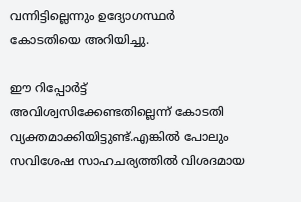വന്നിട്ടില്ലെന്നും ഉദ്യോഗസ്ഥർ കോടതിയെ അറിയിച്ചു.

ഈ റിപ്പോർട്ട് അവിശ്വസിക്കേണ്ടതില്ലെന്ന് കോടതി വ്യക്തമാക്കിയിട്ടുണ്ട്.എങ്കിൽ പോലും സവിശേഷ സാഹചര്യത്തിൽ വിശദമായ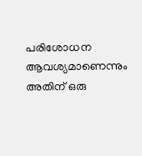പരിശോധന ആവശ്യമാണെന്നും അതിന് ഒരു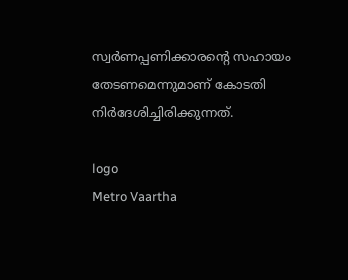സ്വർണപ്പണിക്കാരന്‍റെ സഹായം തേടണമെന്നുമാണ് കോടതി നിർദേശിച്ചിരിക്കുന്നത്.

logo
Metro Vaartha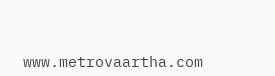www.metrovaartha.com